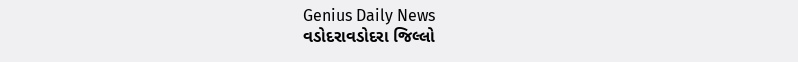Genius Daily News
વડોદરાવડોદરા જિલ્લો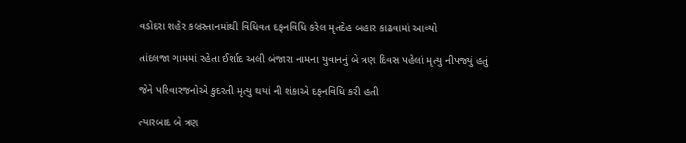વડોદરા શહેર કબ્રસ્તાનમાંથી વિધિવત દફનવિધિ કરેલ મૃતદેહ બહાર કાઢવામાં આવ્યો

તાંદલજા ગામમાં રહેતા ઈર્શાદ અલી બંજારા નામના યુવાનનું બે ત્રણ દિવસ પહેલાં મૃત્યુ નીપજ્યું હતું

જેને પરિવારજનોએ કુદરતી મૃત્યુ થયાં ની શંકાએ દફનવિધિ કરી હતી

ત્યારબાદ બે ત્રણ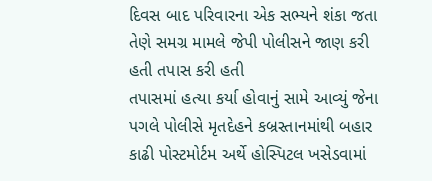દિવસ બાદ પરિવારના એક સભ્યને શંકા જતા તેણે સમગ્ર મામલે જેપી પોલીસને જાણ કરી હતી તપાસ કરી હતી
તપાસમાં હત્યા કર્યા હોવાનું સામે આવ્યું જેના પગલે પોલીસે મૃતદેહને કબ્રસ્તાનમાંથી બહાર કાઢી પોસ્ટમોર્ટમ અર્થે હોસ્પિટલ ખસેડવામાં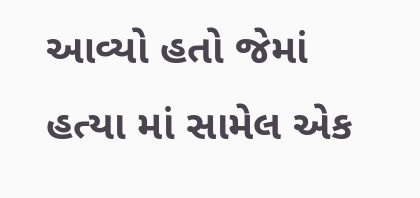આવ્યો હતો જેમાં હત્યા માં સામેલ એક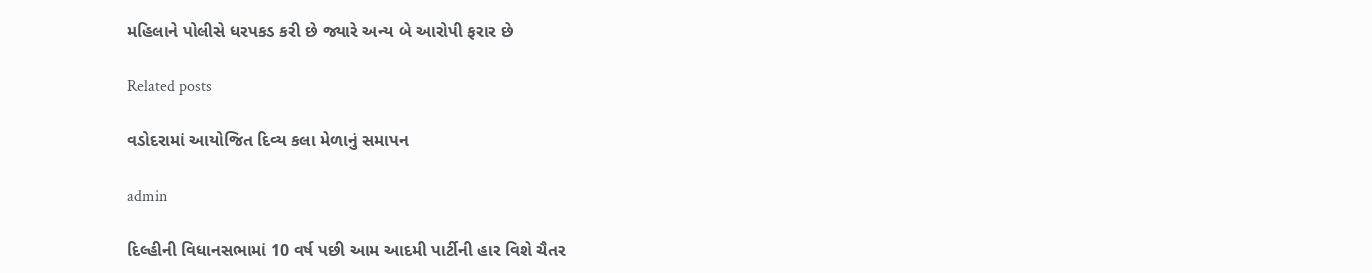મહિલાને પોલીસે ધરપકડ કરી છે જ્યારે અન્ય બે આરોપી ફરાર છે

Related posts

વડોદરામાં આયોજિત દિવ્ય કલા મેળાનું સમાપન

admin

દિલ્હીની વિધાનસભામાં 10 વર્ષ પછી આમ આદમી પાર્ટીની હાર વિશે ચૈતર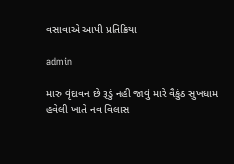વસાવાએ આપી પ્રતિક્રિયા

admin

મારુ વૃંદાવન છે રૂડું નહી જાવું મારે વૈકુંઠ સુખધામ હવેલી ખાતે નવ વિલાસ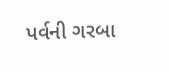પર્વની ગરબા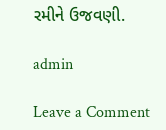રમીને ‌ઉજવણી.

admin

Leave a Comment